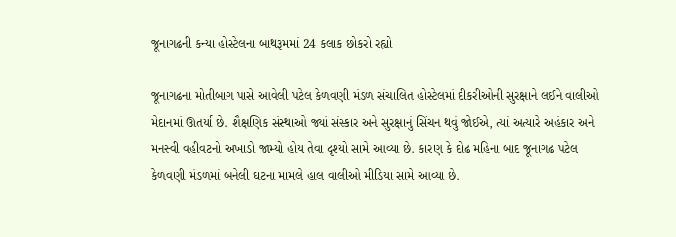જૂનાગઢની કન્યા હોસ્ટેલના બાથરૂમમાં 24 કલાક છોકરો રહ્યો

જૂનાગઢના મોતીબાગ પાસે આવેલી પટેલ કેળવણી મંડળ સંચાલિત હોસ્ટેલમાં દીકરીઓની સુરક્ષાને લઈને વાલીઓ મેદાનમાં ઊતર્યા છે. શૈક્ષણિક સંસ્થાઓ જ્યાં સંસ્કાર અને સુરક્ષાનું સિંચન થવું જોઈએ, ત્યાં અત્યારે અહંકાર અને મનસ્વી વહીવટનો અખાડો જામ્યો હોય તેવા દૃશ્યો સામે આવ્યા છે. કારણ કે દોઢ મહિના બાદ જૂનાગઢ પટેલ કેળવણી મંડળમાં બનેલી ઘટના મામલે હાલ વાલીઓ મીડિયા સામે આવ્યા છે.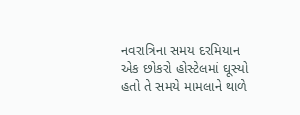નવરાત્રિના સમય દરમિયાન એક છોકરો હોસ્ટેલમાં ઘૂસ્યો હતો તે સમયે મામલાને થાળે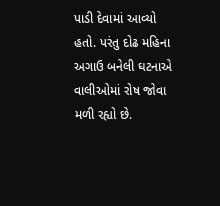પાડી દેવામાં આવ્યો હતો. પરંતુ દોઢ મહિના અગાઉ બનેલી ઘટનાએ વાલીઓમાં રોષ જોવા મળી રહ્યો છે.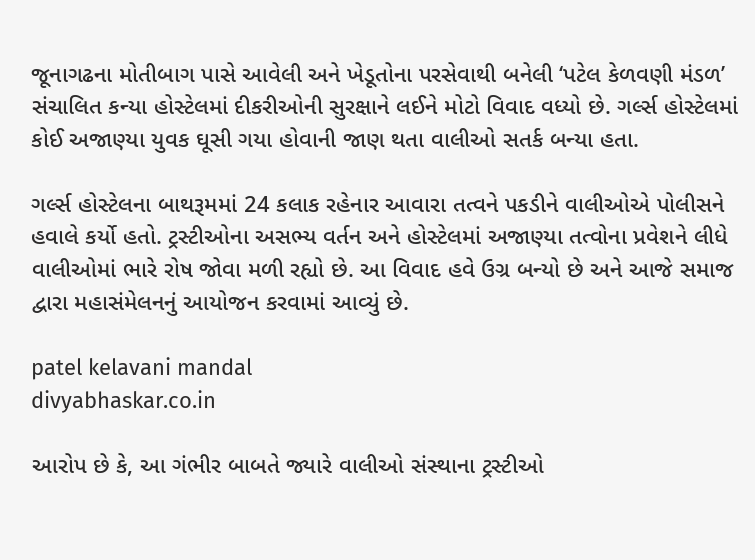જૂનાગઢના મોતીબાગ પાસે આવેલી અને ખેડૂતોના પરસેવાથી બનેલી ‘પટેલ કેળવણી મંડળ’ સંચાલિત કન્યા હોસ્ટેલમાં દીકરીઓની સુરક્ષાને લઈને મોટો વિવાદ વધ્યો છે. ગર્લ્સ હોસ્ટેલમાં કોઈ અજાણ્યા યુવક ઘૂસી ગયા હોવાની જાણ થતા વાલીઓ સતર્ક બન્યા હતા.

ગર્લ્સ હોસ્ટેલના બાથરૂમમાં 24 કલાક રહેનાર આવારા તત્વને પકડીને વાલીઓએ પોલીસને હવાલે કર્યો હતો. ટ્રસ્ટીઓના અસભ્ય વર્તન અને હોસ્ટેલમાં અજાણ્યા તત્વોના પ્રવેશને લીધે વાલીઓમાં ભારે રોષ જોવા મળી રહ્યો છે. આ વિવાદ હવે ઉગ્ર બન્યો છે અને આજે સમાજ દ્વારા મહાસંમેલનનું આયોજન કરવામાં આવ્યું છે.

patel kelavani mandal
divyabhaskar.co.in

આરોપ છે કે, આ ગંભીર બાબતે જ્યારે વાલીઓ સંસ્થાના ટ્રસ્ટીઓ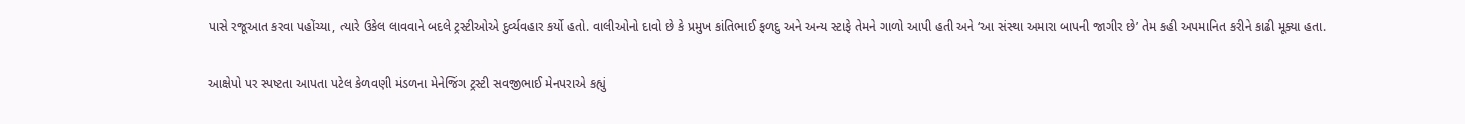પાસે રજૂઆત કરવા પહોંચ્યા, ત્યારે ઉકેલ લાવવાને બદલે ટ્રસ્ટીઓએ દુર્વ્યવહાર કર્યો હતો. વાલીઓનો દાવો છે કે પ્રમુખ કાંતિભાઈ ફળદુ અને અન્ય સ્ટાફે તેમને ગાળો આપી હતી અને ‘આ સંસ્થા અમારા બાપની જાગીર છે’ તેમ કહી અપમાનિત કરીને કાઢી મૂક્યા હતા.

આક્ષેપો પર સ્પષ્ટતા આપતા પટેલ કેળવણી મંડળના મેનેજિંગ ટ્રસ્ટી સવજીભાઈ મેનપરાએ કહ્યું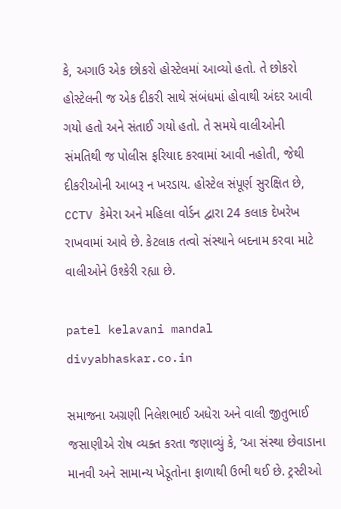કે, અગાઉ એક છોકરો હોસ્ટેલમાં આવ્યો હતો. તે છોકરો હોસ્ટેલની જ એક દીકરી સાથે સંબંધમાં હોવાથી અંદર આવી ગયો હતો અને સંતાઈ ગયો હતો. તે સમયે વાલીઓની સંમતિથી જ પોલીસ ફરિયાદ કરવામાં આવી નહોતી, જેથી દીકરીઓની આબરૂ ન ખરડાય. હોસ્ટેલ સંપૂર્ણ સુરક્ષિત છે, CCTV કેમેરા અને મહિલા વોર્ડન દ્વારા 24 કલાક દેખરેખ રાખવામાં આવે છે. કેટલાક તત્વો સંસ્થાને બદનામ કરવા માટે વાલીઓને ઉશ્કેરી રહ્યા છે.

patel kelavani mandal
divyabhaskar.co.in

સમાજના અગ્રણી નિલેશભાઈ અધેરા અને વાલી જીતુભાઈ જસાણીએ રોષ વ્યક્ત કરતા જણાવ્યું કે, ‘આ સંસ્થા છેવાડાના માનવી અને સામાન્ય ખેડૂતોના ફાળાથી ઉભી થઈ છે. ટ્રસ્ટીઓ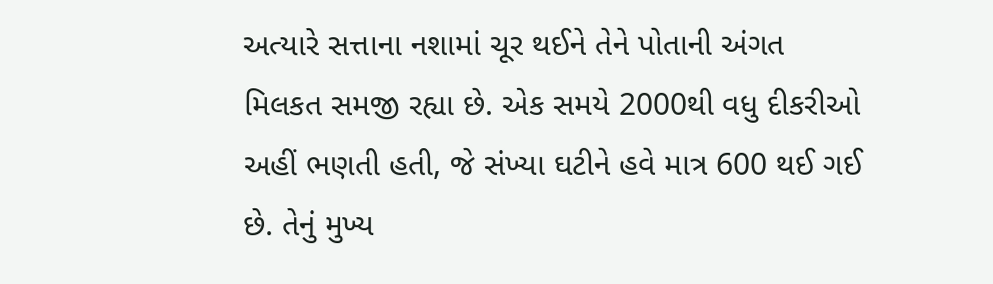અત્યારે સત્તાના નશામાં ચૂર થઈને તેને પોતાની અંગત મિલકત સમજી રહ્યા છે. એક સમયે 2000થી વધુ દીકરીઓ અહીં ભણતી હતી, જે સંખ્યા ઘટીને હવે માત્ર 600 થઈ ગઈ છે. તેનું મુખ્ય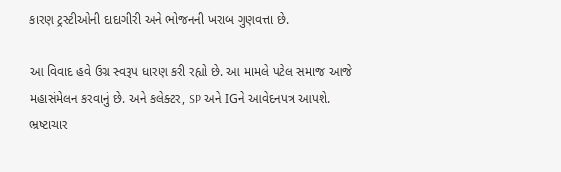કારણ ટ્રસ્ટીઓની દાદાગીરી અને ભોજનની ખરાબ ગુણવત્તા છે.

આ વિવાદ હવે ઉગ્ર સ્વરૂપ ધારણ કરી રહ્યો છે. આ મામલે પટેલ સમાજ આજે મહાસંમેલન કરવાનું છે. અને કલેક્ટર, SP અને IGને આવેદનપત્ર આપશે. ભ્રષ્ટાચાર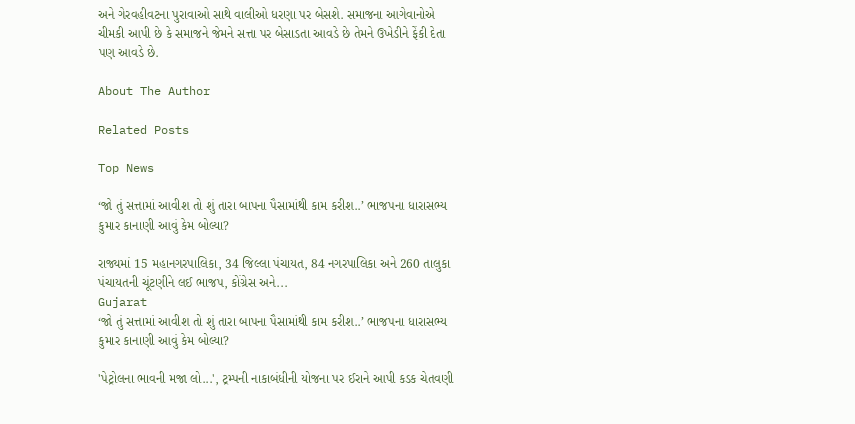અને ગેરવહીવટના પુરાવાઓ સાથે વાલીઓ ધરણા પર બેસશે. સમાજના આગેવાનોએ ચીમકી આપી છે કે સમાજને જેમને સત્તા પર બેસાડતા આવડે છે તેમને ઉખેડીને ફેંકી દેતા પણ આવડે છે.

About The Author

Related Posts

Top News

‘જો તું સત્તામાં આવીશ તો શું તારા બાપના પૈસામાંથી કામ કરીશ..’ ભાજપના ધારાસભ્ય કુમાર કાનાણી આવું કેમ બોલ્યા?

રાજ્યમાં 15 મહાનગરપાલિકા, 34 જિલ્લા પંચાયત, 84 નગરપાલિકા અને 260 તાલુકા પંચાયતની ચૂંટણીને લઈ ભાજપ, કોંગ્રેસ અને...
Gujarat
‘જો તું સત્તામાં આવીશ તો શું તારા બાપના પૈસામાંથી કામ કરીશ..’ ભાજપના ધારાસભ્ય કુમાર કાનાણી આવું કેમ બોલ્યા?

'પેટ્રોલના ભાવની મજા લો...', ટ્રમ્પની નાકાબંધીની યોજના પર ઈરાને આપી કડક ચેતવણી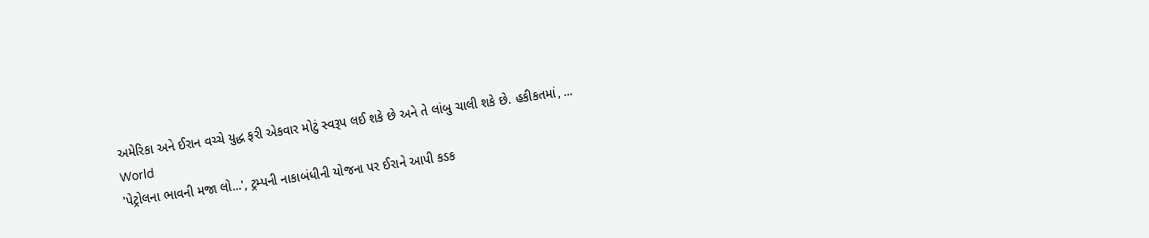અમેરિકા અને ઈરાન વચ્ચે યુદ્ધ ફરી એકવાર મોટું સ્વરૂપ લઈ શકે છે અને તે લાંબુ ચાલી શકે છે. હકીકતમાં, ...
World
'પેટ્રોલના ભાવની મજા લો...', ટ્રમ્પની નાકાબંધીની યોજના પર ઈરાને આપી કડક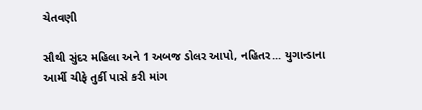ચેતવણી

સૌથી સુંદર મહિલા અને 1 અબજ ડોલર આપો, નહિતર... યુગાન્ડાના આર્મી ચીફે તુર્કી પાસે કરી માંગ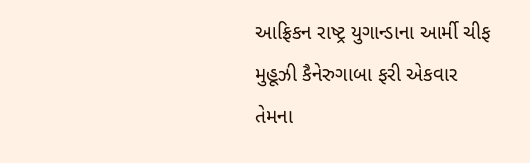આફ્રિકન રાષ્ટ્ર યુગાન્ડાના આર્મી ચીફ મુહૂઝી કૈનેરુગાબા ફરી એકવાર તેમના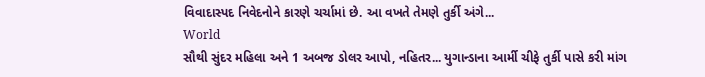વિવાદાસ્પદ નિવેદનોને કારણે ચર્ચામાં છે. આ વખતે તેમણે તુર્કી અંગે...
World
સૌથી સુંદર મહિલા અને 1 અબજ ડોલર આપો, નહિતર... યુગાન્ડાના આર્મી ચીફે તુર્કી પાસે કરી માંગ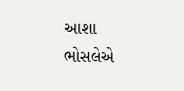આશા ભોસલેએ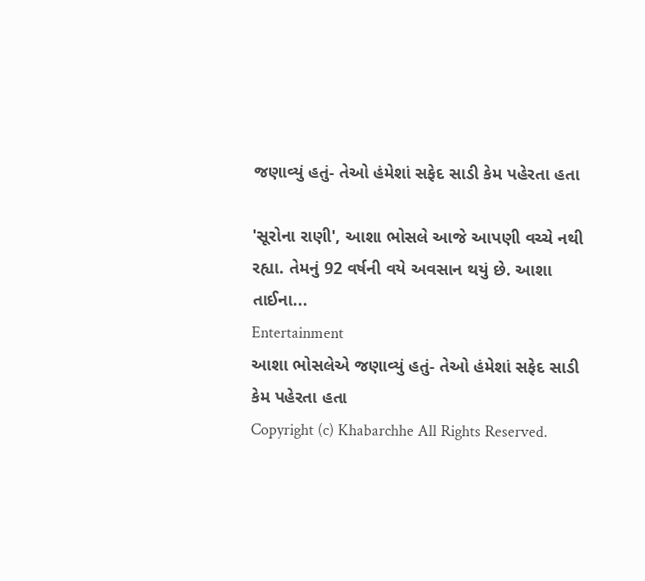જણાવ્યું હતું- તેઓ હંમેશાં સફેદ સાડી કેમ પહેરતા હતા

'સૂરોના રાણી', આશા ભોસલે આજે આપણી વચ્ચે નથી રહ્યા. તેમનું 92 વર્ષની વયે અવસાન થયું છે. આશા તાઈના...
Entertainment
આશા ભોસલેએ જણાવ્યું હતું- તેઓ હંમેશાં સફેદ સાડી કેમ પહેરતા હતા
Copyright (c) Khabarchhe All Rights Reserved.